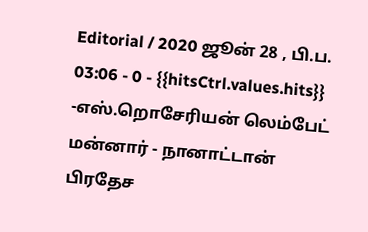Editorial / 2020 ஜூன் 28 , பி.ப. 03:06 - 0 - {{hitsCtrl.values.hits}}
-எஸ்.றொசேரியன் லெம்பேட்
மன்னார் - நானாட்டான் பிரதேச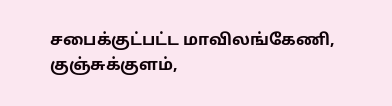சபைக்குட்பட்ட மாவிலங்கேணி, குஞ்சுக்குளம்,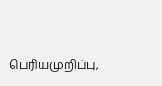பெரியமுறிப்பு,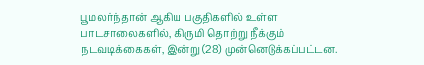பூமலர்ந்தான் ஆகிய பகுதிகளில் உள்ள பாடசாலைகளில், கிருமி தொற்று நீக்கும் நடவடிக்கைகள், இன்று (28) முன்னெடுக்கப்பட்டன.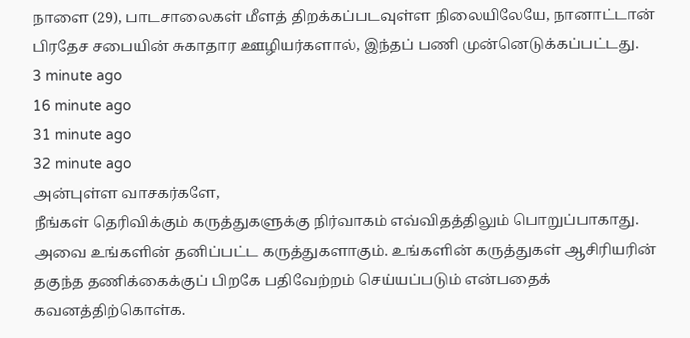நாளை (29), பாடசாலைகள் மீளத் திறக்கப்படவுள்ள நிலையிலேயே, நானாட்டான் பிரதேச சபையின் சுகாதார ஊழியர்களால், இந்தப் பணி முன்னெடுக்கப்பட்டது.
3 minute ago
16 minute ago
31 minute ago
32 minute ago
அன்புள்ள வாசகர்களே,
நீங்கள் தெரிவிக்கும் கருத்துகளுக்கு நிர்வாகம் எவ்விதத்திலும் பொறுப்பாகாது. அவை உங்களின் தனிப்பட்ட கருத்துகளாகும். உங்களின் கருத்துகள் ஆசிரியரின் தகுந்த தணிக்கைக்குப் பிறகே பதிவேற்றம் செய்யப்படும் என்பதைக் கவனத்திற்கொள்க.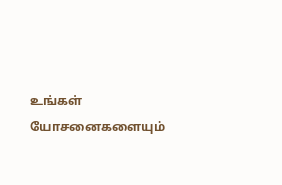உங்கள் யோசனைகளையும்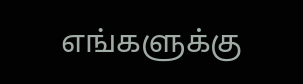எங்களுக்கு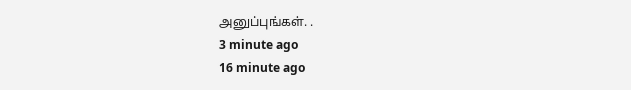அனுப்புங்கள். .
3 minute ago
16 minute ago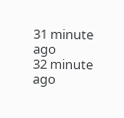31 minute ago
32 minute ago